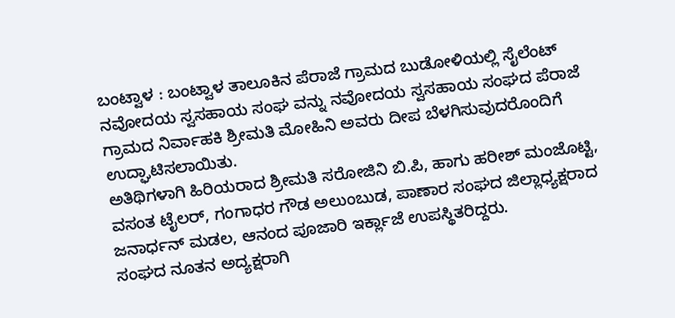ಬಂಟ್ವಾಳ : ಬಂಟ್ವಾಳ ತಾಲೂಕಿನ ಪೆರಾಜೆ ಗ್ರಾಮದ ಬುಡೋಳಿಯಲ್ಲಿ ಸೈಲೆಂಟ್ ನವೋದಯ ಸ್ವಸಹಾಯ ಸಂಘ ವನ್ನು ನವೋದಯ ಸ್ವಸಹಾಯ ಸಂಘದ ಪೆರಾಜೆ ಗ್ರಾಮದ ನಿರ್ವಾಹಕಿ ಶ್ರೀಮತಿ ಮೋಹಿನಿ ಅವರು ದೀಪ ಬೆಳಗಿಸುವುದರೊಂದಿಗೆ ಉದ್ಘಾಟಿಸಲಾಯಿತು.
ಅತಿಥಿಗಳಾಗಿ ಹಿರಿಯರಾದ ಶ್ರೀಮತಿ ಸರೋಜಿನಿ ಬಿ.ಪಿ, ಹಾಗು ಹರೀಶ್ ಮಂಜೊಟ್ಟಿ, ವಸಂತ ಟೈಲರ್, ಗಂಗಾಧರ ಗೌಡ ಅಲುಂಬುಡ, ಪಾಣಾರ ಸಂಘದ ಜಿಲ್ಲಾಧ್ಯಕ್ಷರಾದ ಜನಾರ್ಧನ್ ಮಡಲ, ಆನಂದ ಪೂಜಾರಿ ಇರ್ಕ್ಲಾಜೆ ಉಪಸ್ಥಿತರಿದ್ದರು.
ಸಂಘದ ನೂತನ ಅದ್ಯಕ್ಷರಾಗಿ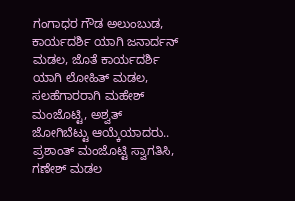ಗಂಗಾಧರ ಗೌಡ ಅಲುಂಬುಡ, ಕಾರ್ಯದರ್ಶಿ ಯಾಗಿ ಜನಾರ್ದನ್ ಮಡಲ, ಜೊತೆ ಕಾರ್ಯದರ್ಶಿ ಯಾಗಿ ಲೋಹಿತ್ ಮಡಲ, ಸಲಹೆಗಾರರಾಗಿ ಮಹೇಶ್ ಮಂಜೊಟ್ಟಿ, ಅಶ್ವತ್ ಜೋಗಿಬೆಟ್ಟು ಆಯ್ಕೆಯಾದರು.. ಪ್ರಶಾಂತ್ ಮಂಜೊಟ್ಟಿ ಸ್ವಾಗತಿಸಿ, ಗಣೇಶ್ ಮಡಲ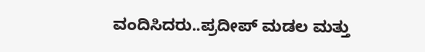ವಂದಿಸಿದರು..ಪ್ರದೀಪ್ ಮಡಲ ಮತ್ತು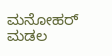ಮನೋಹರ್ ಮಡಲ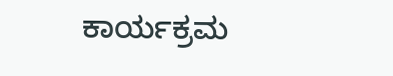ಕಾರ್ಯಕ್ರಮ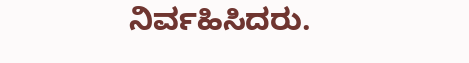ನಿರ್ವಹಿಸಿದರು.